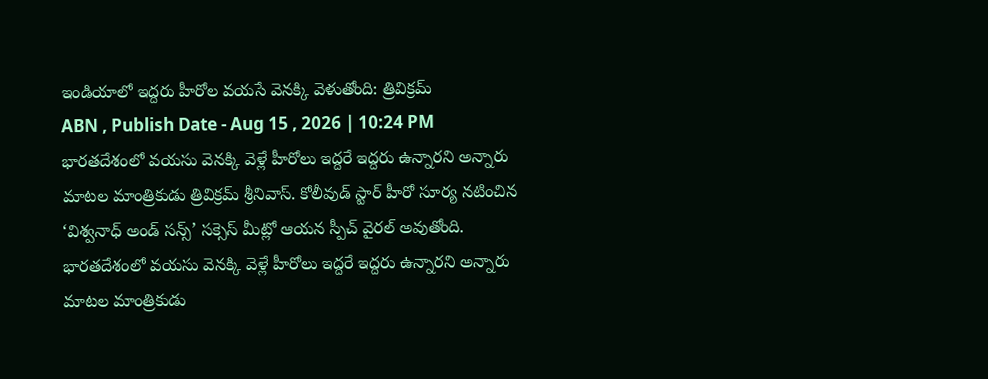ఇండియాలో ఇద్దరు హీరోల వయసే వెనక్కి వెళుతోంది: త్రివిక్రమ్
ABN , Publish Date - Aug 15 , 2026 | 10:24 PM
భారతదేశంలో వయసు వెనక్కి వెళ్లే హీరోలు ఇద్దరే ఇద్దరు ఉన్నారని అన్నారు మాటల మాంత్రికుడు త్రివిక్రమ్ శ్రీనివాస్. కోలీవుడ్ స్టార్ హీరో సూర్య నటించిన ‘విశ్వనాధ్ అండ్ సన్స్’ సక్సెస్ మీట్లో ఆయన స్పీచ్ వైరల్ అవుతోంది.
భారతదేశంలో వయసు వెనక్కి వెళ్లే హీరోలు ఇద్దరే ఇద్దరు ఉన్నారని అన్నారు మాటల మాంత్రికుడు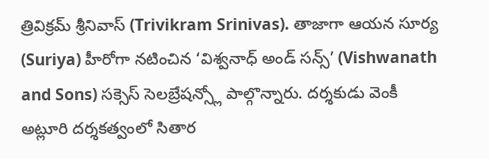త్రివిక్రమ్ శ్రీనివాస్ (Trivikram Srinivas). తాజాగా ఆయన సూర్య (Suriya) హీరోగా నటించిన ‘విశ్వనాధ్ అండ్ సన్స్’ (Vishwanath and Sons) సక్సెస్ సెలబ్రేషన్స్లో పాల్గొన్నారు. దర్శకుడు వెంకీ అట్లూరి దర్శకత్వంలో సితార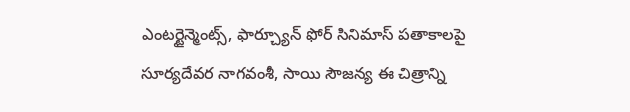ఎంటర్టైన్మెంట్స్, ఫార్చ్యూన్ ఫోర్ సినిమాస్ పతాకాలపై సూర్యదేవర నాగవంశీ, సాయి సౌజన్య ఈ చిత్రాన్ని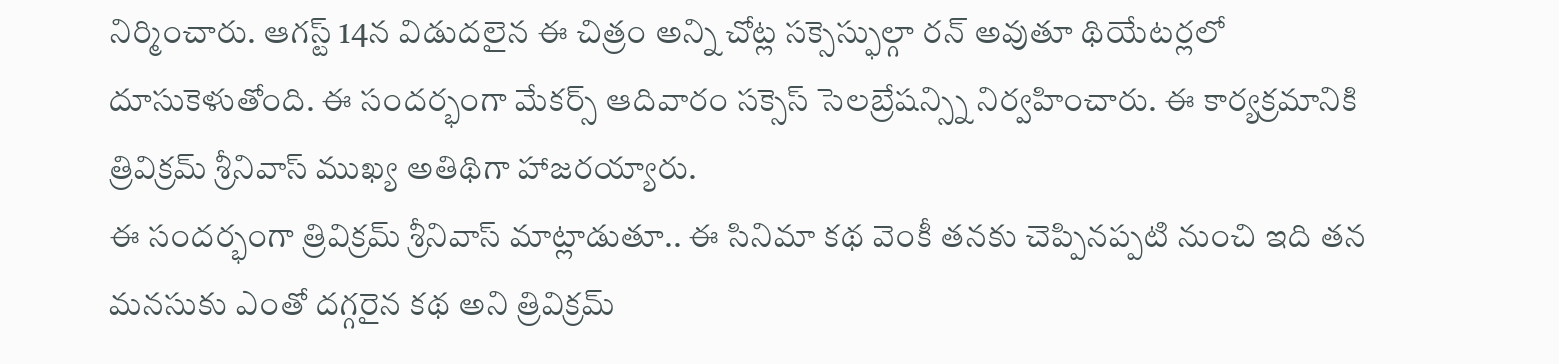నిర్మించారు. ఆగస్ట్ 14న విడుదలైన ఈ చిత్రం అన్ని చోట్ల సక్సెస్ఫుల్గా రన్ అవుతూ థియేటర్లలో దూసుకెళుతోంది. ఈ సందర్భంగా మేకర్స్ ఆదివారం సక్సెస్ సెలబ్రేషన్స్ని నిర్వహించారు. ఈ కార్యక్రమానికి త్రివిక్రమ్ శ్రీనివాస్ ముఖ్య అతిథిగా హాజరయ్యారు.
ఈ సందర్భంగా త్రివిక్రమ్ శ్రీనివాస్ మాట్లాడుతూ.. ఈ సినిమా కథ వెంకీ తనకు చెప్పినప్పటి నుంచి ఇది తన మనసుకు ఎంతో దగ్గరైన కథ అని త్రివిక్రమ్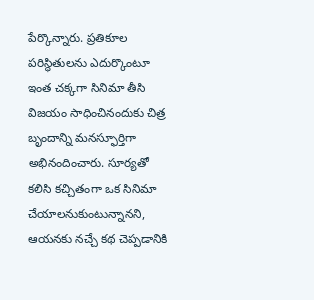పేర్కొన్నారు. ప్రతికూల పరిస్థితులను ఎదుర్కొంటూ ఇంత చక్కగా సినిమా తీసి విజయం సాధించినందుకు చిత్ర బృందాన్ని మనస్ఫూర్తిగా అభినందించారు. సూర్యతో కలిసి కచ్చితంగా ఒక సినిమా చేయాలనుకుంటున్నానని, ఆయనకు నచ్చే కథ చెప్పడానికి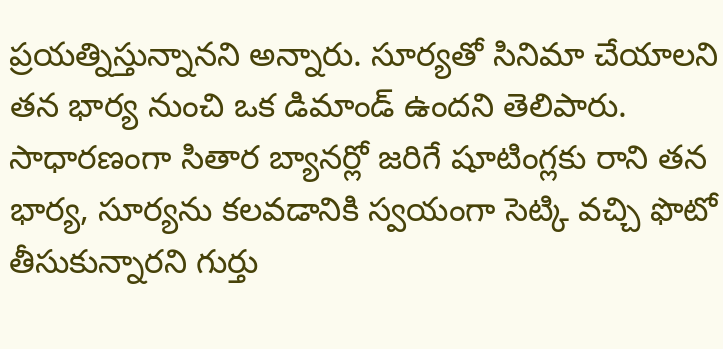ప్రయత్నిస్తున్నానని అన్నారు. సూర్యతో సినిమా చేయాలని తన భార్య నుంచి ఒక డిమాండ్ ఉందని తెలిపారు. సాధారణంగా సితార బ్యానర్లో జరిగే షూటింగ్లకు రాని తన భార్య, సూర్యను కలవడానికి స్వయంగా సెట్కి వచ్చి ఫొటో తీసుకున్నారని గుర్తు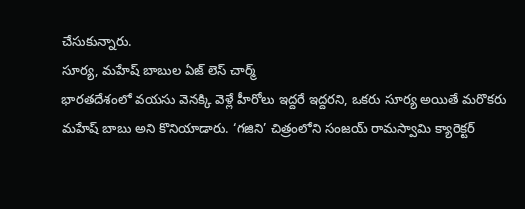చేసుకున్నారు.
సూర్య, మహేష్ బాబుల ఏజ్ లెస్ చార్మ్
భారతదేశంలో వయసు వెనక్కి వెళ్లే హీరోలు ఇద్దరే ఇద్దరని, ఒకరు సూర్య అయితే మరొకరు మహేష్ బాబు అని కొనియాడారు. ‘గజిని’ చిత్రంలోని సంజయ్ రామస్వామి క్యారెక్టర్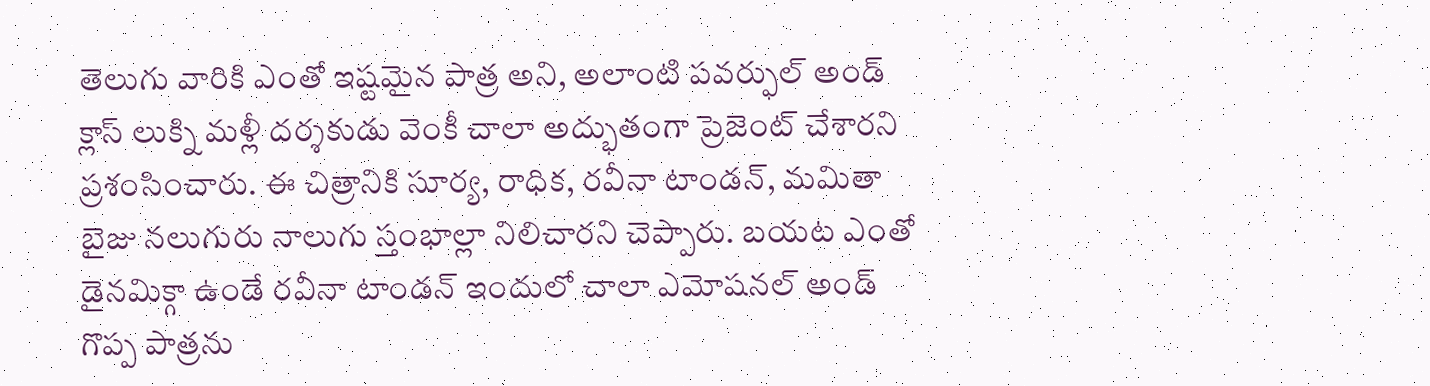తెలుగు వారికి ఎంతో ఇష్టమైన పాత్ర అని, అలాంటి పవర్ఫుల్ అండ్ క్లాస్ లుక్ని మళ్లీ దర్శకుడు వెంకీ చాలా అద్భుతంగా ప్రెజెంట్ చేశారని ప్రశంసించారు. ఈ చిత్రానికి సూర్య, రాధిక, రవీనా టాండన్, మమితా బైజు నలుగురు నాలుగు స్తంభాల్లా నిలిచారని చెప్పారు. బయట ఎంతో డైనమిక్గా ఉండే రవీనా టాండన్ ఇందులో చాలా ఎమోషనల్ అండ్ గొప్ప పాత్రను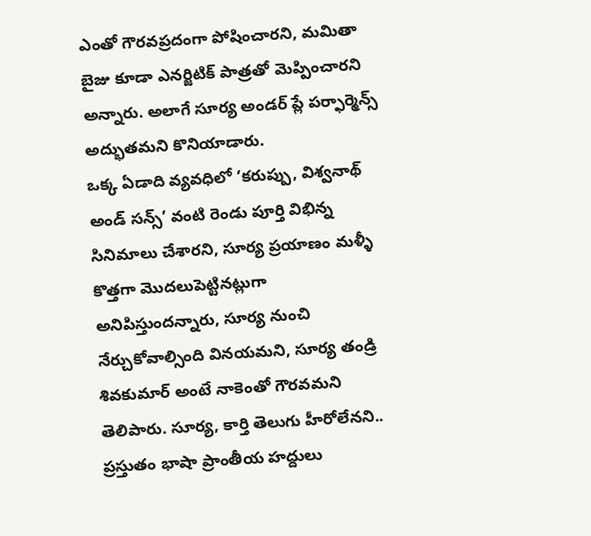ఎంతో గౌరవప్రదంగా పోషించారని, మమితా బైజు కూడా ఎనర్జిటిక్ పాత్రతో మెప్పించారని అన్నారు. అలాగే సూర్య అండర్ ప్లే పర్ఫార్మెన్స్ అద్భుతమని కొనియాడారు.
ఒక్క ఏడాది వ్యవధిలో ‘కరుప్పు, విశ్వనాథ్ అండ్ సన్స్’ వంటి రెండు పూర్తి విభిన్న సినిమాలు చేశారని, సూర్య ప్రయాణం మళ్ళీ కొత్తగా మొదలుపెట్టినట్లుగా అనిపిస్తుందన్నారు, సూర్య నుంచి నేర్చుకోవాల్సింది వినయమని, సూర్య తండ్రి శివకుమార్ అంటే నాకెంతో గౌరవమని తెలిపారు. సూర్య, కార్తి తెలుగు హీరోలేనని.. ప్రస్తుతం భాషా ప్రాంతీయ హద్దులు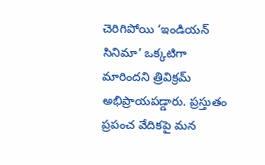చెరిగిపోయి ‘ఇండియన్ సినిమా’ ఒక్కటిగా మారిందని త్రివిక్రమ్ అభిప్రాయపడ్డారు. ప్రస్తుతం ప్రపంచ వేదికపై మన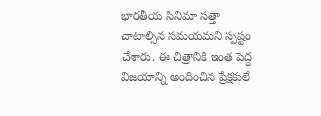భారతీయ సినిమా సత్తా చాటాల్సిన సమయమని స్పష్టం చేశారు. ఈ చిత్రానికి ఇంత పెద్ద విజయాన్ని అందించిన ప్రేక్షకులే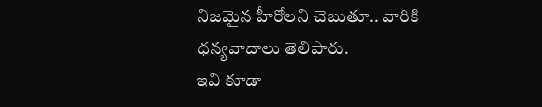నిజమైన హీరోలని చెబుతూ.. వారికి ధన్యవాదాలు తెలిపారు.
ఇవి కూడా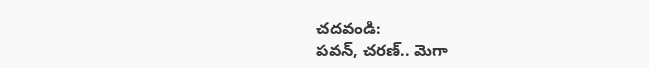చదవండి:
పవన్, చరణ్.. మెగా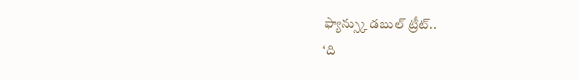ఫ్యాన్స్కు డబుల్ ట్రీట్..
‘ది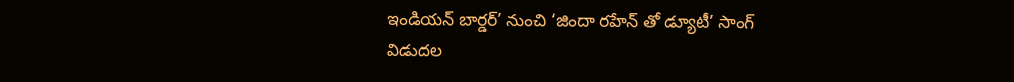ఇండియన్ బార్డర్’ నుంచి ‘జిందా రహేన్ తో డ్యూటీ’ సాంగ్ విడుదల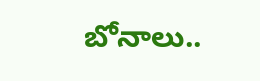బోనాలు..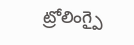ట్రోలింగ్పై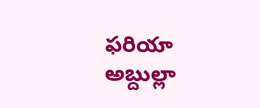ఫరియా అబ్దుల్లా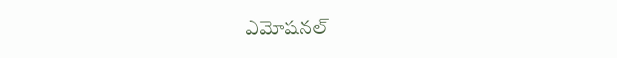ఎమోషనల్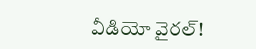వీడియో వైరల్!